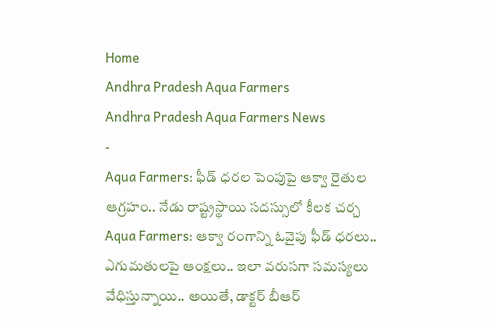Home
Andhra Pradesh Aqua Farmers
Andhra Pradesh Aqua Farmers News
-
Aqua Farmers: ఫీడ్ ధరల పెంపుపై ఆక్వా రైతుల ఆగ్రహం.. నేడు రాష్ట్రస్థాయి సదస్సులో కీలక చర్చ
Aqua Farmers: ఆక్వా రంగాన్ని ఓవైపు ఫీడ్ ధరలు.. ఎగుమతులపై ఆంక్షలు.. ఇలా వరుసగా సమస్యలు వేధిస్తున్నాయి.. అయితే, డాక్టర్ బీఆర్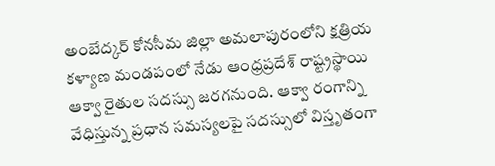అంబేద్కర్ కోనసీమ జిల్లా అమలాపురంలోని క్షత్రియ కళ్యాణ మండపంలో నేడు ఆంధ్రప్రదేశ్ రాష్ట్రస్థాయి ఆక్వా రైతుల సదస్సు జరగనుంది. ఆక్వా రంగాన్ని వేధిస్తున్న ప్రధాన సమస్యలపై సదస్సులో విస్తృతంగా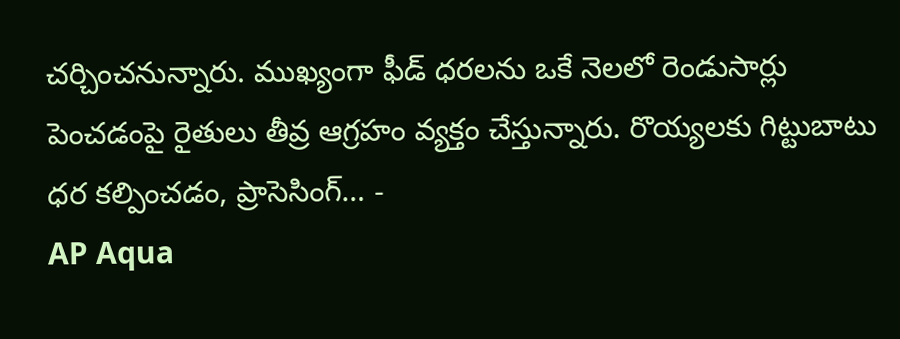చర్చించనున్నారు. ముఖ్యంగా ఫీడ్ ధరలను ఒకే నెలలో రెండుసార్లు పెంచడంపై రైతులు తీవ్ర ఆగ్రహం వ్యక్తం చేస్తున్నారు. రొయ్యలకు గిట్టుబాటు ధర కల్పించడం, ప్రాసెసింగ్… -
AP Aqua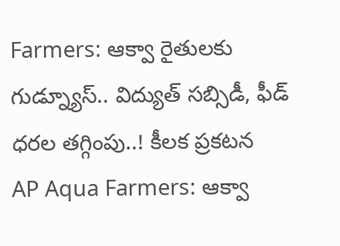Farmers: ఆక్వా రైతులకు గుడ్న్యూస్.. విద్యుత్ సబ్సిడీ, ఫీడ్ ధరల తగ్గింపు..! కీలక ప్రకటన
AP Aqua Farmers: ఆక్వా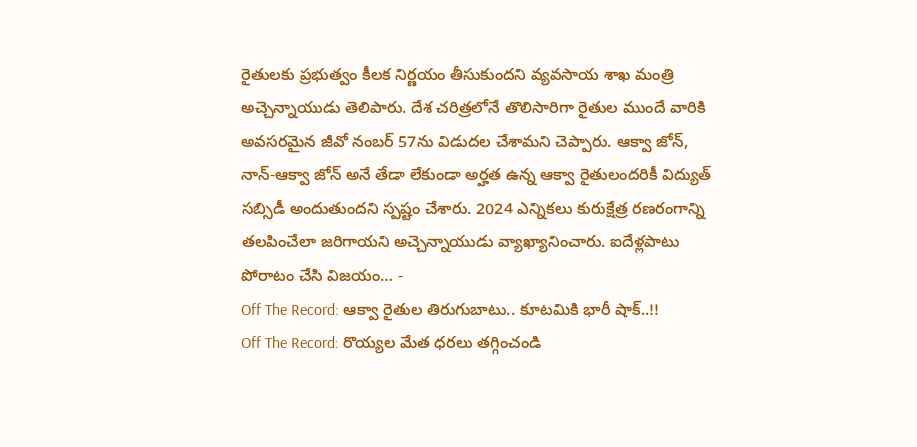రైతులకు ప్రభుత్వం కీలక నిర్ణయం తీసుకుందని వ్యవసాయ శాఖ మంత్రి అచ్చెన్నాయుడు తెలిపారు. దేశ చరిత్రలోనే తొలిసారిగా రైతుల ముందే వారికి అవసరమైన జీవో నంబర్ 57ను విడుదల చేశామని చెప్పారు. ఆక్వా జోన్, నాన్-ఆక్వా జోన్ అనే తేడా లేకుండా అర్హత ఉన్న ఆక్వా రైతులందరికీ విద్యుత్ సబ్సిడీ అందుతుందని స్పష్టం చేశారు. 2024 ఎన్నికలు కురుక్షేత్ర రణరంగాన్ని తలపించేలా జరిగాయని అచ్చెన్నాయుడు వ్యాఖ్యానించారు. ఐదేళ్లపాటు పోరాటం చేసి విజయం… -
Off The Record: ఆక్వా రైతుల తిరుగుబాటు.. కూటమికి భారీ షాక్..!!
Off The Record: రొయ్యల మేత ధరలు తగ్గించండి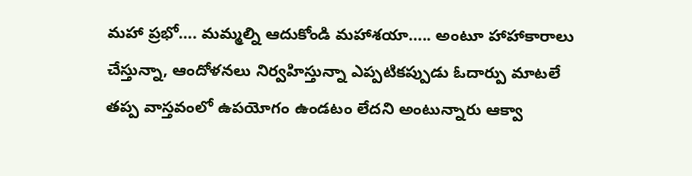మహా ప్రభో…. మమ్మల్ని ఆదుకోండి మహాశయా….. అంటూ హాహాకారాలు చేస్తున్నా, ఆందోళనలు నిర్వహిస్తున్నా ఎప్పటికప్పుడు ఓదార్పు మాటలే తప్ప వాస్తవంలో ఉపయోగం ఉండటం లేదని అంటున్నారు ఆక్వా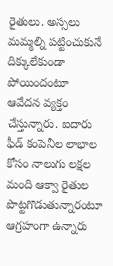రైతులు. అస్సలు మమ్మల్ని పట్టించుకునే దిక్కులేకుండా పోయిందంటూ ఆవేదన వ్యక్తం చేస్తున్నారు. ఐదారు ఫీడ్ కంపెనీల లాభాల కోసం నాలుగు లక్షల మంది ఆక్వా రైతుల పొట్టగొడుతున్నారంటూ ఆగ్రహంగా ఉన్నారు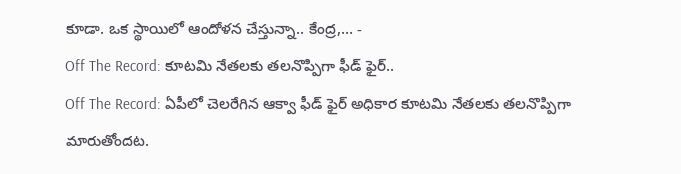కూడా. ఒక స్థాయిలో ఆందోళన చేస్తున్నా.. కేంద్ర,… -
Off The Record: కూటమి నేతలకు తలనొప్పిగా ఫీడ్ ఫైర్..
Off The Record: ఏపీలో చెలరేగిన ఆక్వా ఫీడ్ ఫైర్ అధికార కూటమి నేతలకు తలనొప్పిగా మారుతోందట.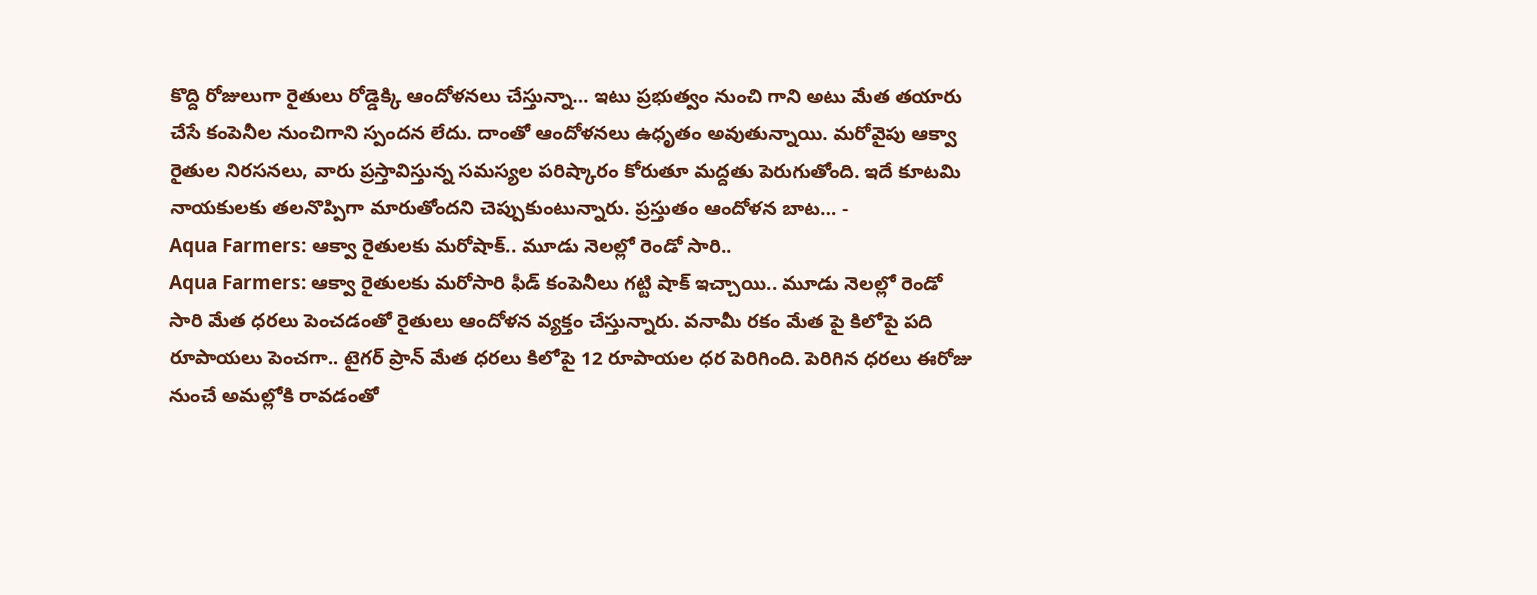కొద్ది రోజులుగా రైతులు రోడ్డెక్కి ఆందోళనలు చేస్తున్నా… ఇటు ప్రభుత్వం నుంచి గాని అటు మేత తయారు చేసే కంపెనీల నుంచిగాని స్పందన లేదు. దాంతో ఆందోళనలు ఉధృతం అవుతున్నాయి. మరోవైపు ఆక్వా రైతుల నిరసనలు, వారు ప్రస్తావిస్తున్న సమస్యల పరిష్కారం కోరుతూ మద్దతు పెరుగుతోంది. ఇదే కూటమి నాయకులకు తలనొప్పిగా మారుతోందని చెప్పుకుంటున్నారు. ప్రస్తుతం ఆందోళన బాట… -
Aqua Farmers: ఆక్వా రైతులకు మరోషాక్.. మూడు నెలల్లో రెండో సారి..
Aqua Farmers: ఆక్వా రైతులకు మరోసారి ఫీడ్ కంపెనీలు గట్టి షాక్ ఇచ్చాయి.. మూడు నెలల్లో రెండో సారి మేత ధరలు పెంచడంతో రైతులు ఆందోళన వ్యక్తం చేస్తున్నారు. వనామీ రకం మేత పై కిలోపై పది రూపాయలు పెంచగా.. టైగర్ ప్రాన్ మేత ధరలు కిలోపై 12 రూపాయల ధర పెరిగింది. పెరిగిన ధరలు ఈరోజు నుంచే అమల్లోకి రావడంతో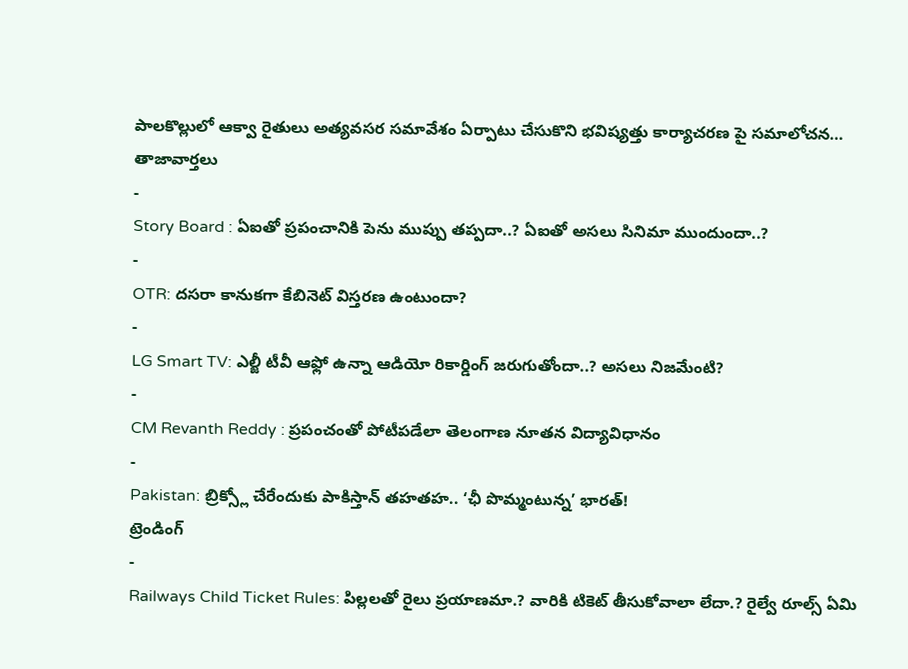పాలకొల్లులో ఆక్వా రైతులు అత్యవసర సమావేశం ఏర్పాటు చేసుకొని భవిష్యత్తు కార్యాచరణ పై సమాలోచన…
తాజావార్తలు
-
Story Board : ఏఐతో ప్రపంచానికి పెను ముప్పు తప్పదా..? ఏఐతో అసలు సినిమా ముందుందా..?
-
OTR: దసరా కానుకగా కేబినెట్ విస్తరణ ఉంటుందా?
-
LG Smart TV: ఎల్జీ టీవీ ఆఫ్లో ఉన్నా ఆడియో రికార్డింగ్ జరుగుతోందా..? అసలు నిజమేంటి?
-
CM Revanth Reddy : ప్రపంచంతో పోటీపడేలా తెలంగాణ నూతన విద్యావిధానం
-
Pakistan: బ్రిక్స్లో చేరేందుకు పాకిస్తాన్ తహతహ.. ‘ఛీ పొమ్మంటున్న’ భారత్!
ట్రెండింగ్
-
Railways Child Ticket Rules: పిల్లలతో రైలు ప్రయాణమా.? వారికి టికెట్ తీసుకోవాలా లేదా.? రైల్వే రూల్స్ ఏమి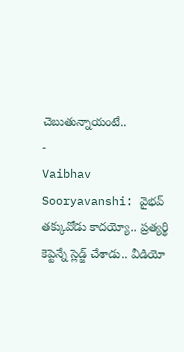చెబుతున్నాయంటే..
-
Vaibhav Sooryavanshi: వైభవ్ తక్కువోడు కాదయ్యో.. ప్రత్యర్థి కెప్టెన్నే స్లెడ్జ్ చేశాడు.. వీడియో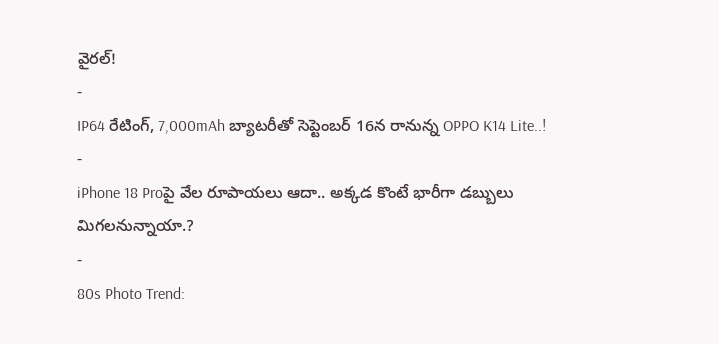వైరల్!
-
IP64 రేటింగ్, 7,000mAh బ్యాటరీతో సెప్టెంబర్ 16న రానున్న OPPO K14 Lite..!
-
iPhone 18 Proపై వేల రూపాయలు ఆదా.. అక్కడ కొంటే భారీగా డబ్బులు మిగలనున్నాయా.?
-
80s Photo Trend: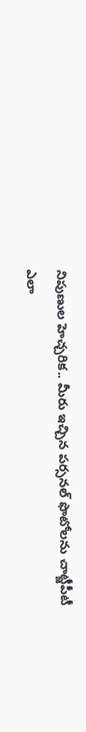నిపుణుల హెచ్చరిక.. మీరు ఇచ్చిన పర్సనల్ ఫొటోలను చాట్జీపీటీ ఎలా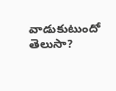వాడుకుటుందో తెలుసా?